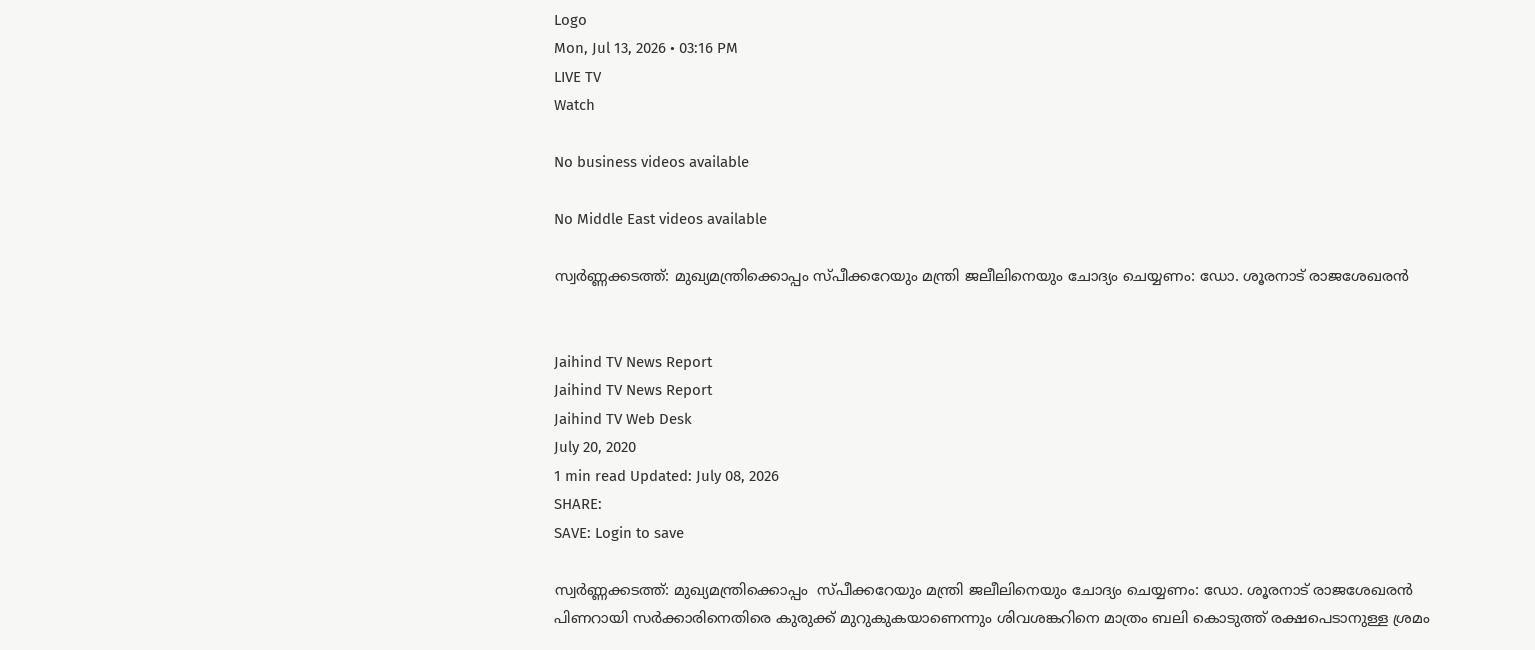Logo
Mon, Jul 13, 2026 • 03:16 PM
LIVE TV
Watch

No business videos available

No Middle East videos available

സ്വർണ്ണക്കടത്ത്: മുഖ്യമന്ത്രിക്കൊപ്പം സ്പീക്കറേയും മന്ത്രി ജലീലിനെയും ചോദ്യം ചെയ്യണം: ഡോ. ശൂരനാട് രാജശേഖരന്‍


Jaihind TV News Report
Jaihind TV News Report
Jaihind TV Web Desk
July 20, 2020
1 min read Updated: July 08, 2026
SHARE:
SAVE: Login to save

സ്വർണ്ണക്കടത്ത്: മുഖ്യമന്ത്രിക്കൊപ്പം  സ്പീക്കറേയും മന്ത്രി ജലീലിനെയും ചോദ്യം ചെയ്യണം: ഡോ. ശൂരനാട് രാജശേഖരന്‍
പിണറായി സർക്കാരിനെതിരെ കുരുക്ക് മുറുകുകയാണെന്നും ശിവശങ്കറിനെ മാത്രം ബലി കൊടുത്ത് രക്ഷപെടാനുള്ള ശ്രമം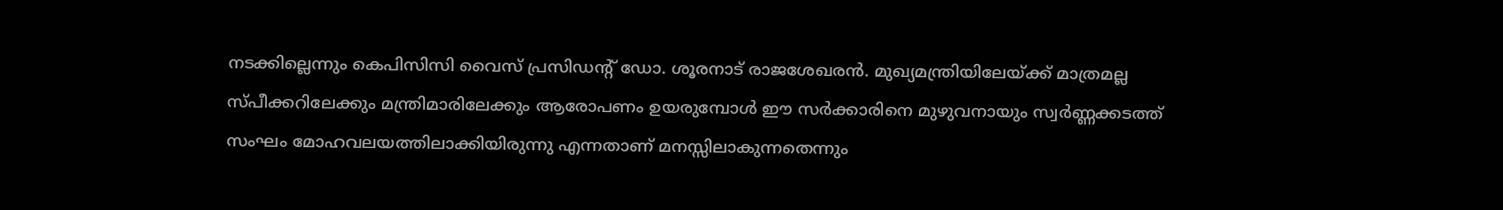നടക്കില്ലെന്നും കെപിസിസി വൈസ് പ്രസിഡന്‍റ് ഡോ. ശൂരനാട് രാജശേഖരന്‍. മുഖ്യമന്ത്രിയിലേയ്ക്ക് മാത്രമല്ല സ്പീക്കറിലേക്കും മന്ത്രിമാരിലേക്കും ആരോപണം ഉയരുമ്പോൾ ഈ സർക്കാരിനെ മുഴുവനായും സ്വർണ്ണക്കടത്ത് സംഘം മോഹവലയത്തിലാക്കിയിരുന്നു എന്നതാണ് മനസ്സിലാകുന്നതെന്നും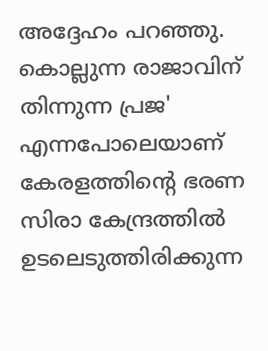അദ്ദേഹം പറഞ്ഞു. കൊല്ലുന്ന രാജാവിന് തിന്നുന്ന പ്രജ' എന്നപോലെയാണ് കേരളത്തിന്‍റെ ഭരണ സിരാ കേന്ദ്രത്തിൽ ഉടലെടുത്തിരിക്കുന്ന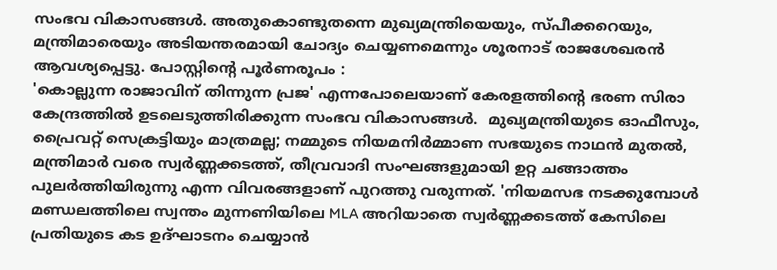സംഭവ വികാസങ്ങൾ. അതുകൊണ്ടുതന്നെ മുഖ്യമന്ത്രിയെയും, സ്പീക്കറെയും, മന്ത്രിമാരെയും അടിയന്തരമായി ചോദ്യം ചെയ്യണമെന്നും ശൂരനാട് രാജശേഖരന്‍ ആവശ്യപ്പെട്ടു. പോസ്റ്റിന്‍റെ പൂർണരൂപം :
'കൊല്ലുന്ന രാജാവിന് തിന്നുന്ന പ്രജ' എന്നപോലെയാണ് കേരളത്തിന്‍റെ ഭരണ സിരാ കേന്ദ്രത്തിൽ ഉടലെടുത്തിരിക്കുന്ന സംഭവ വികാസങ്ങൾ.  മുഖ്യമന്ത്രിയുടെ ഓഫീസും, പ്രൈവറ്റ് സെക്രട്ടിയും മാത്രമല്ല; നമ്മുടെ നിയമനിർമ്മാണ സഭയുടെ നാഥൻ മുതൽ, മന്ത്രിമാർ വരെ സ്വർണ്ണക്കടത്ത്, തീവ്രവാദി സംഘങ്ങളുമായി ഉറ്റ ചങ്ങാത്തം പുലർത്തിയിരുന്നു എന്ന വിവരങ്ങളാണ് പുറത്തു വരുന്നത്. 'നിയമസഭ നടക്കുമ്പോൾ മണ്ഡലത്തിലെ സ്വന്തം മുന്നണിയിലെ MLA അറിയാതെ സ്വര്‍ണ്ണക്കടത്ത് കേസിലെ പ്രതിയുടെ കട ഉദ്ഘാടനം ചെയ്യാൻ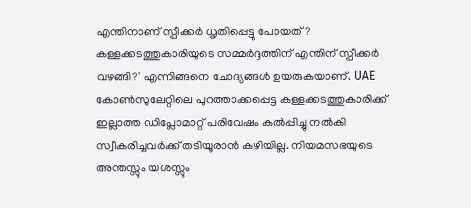എന്തിനാണ് സ്പീക്കര്‍ ധൃതിപ്പെട്ടു പോയത്? കള്ളക്കടത്തുകാരിയുടെ സമ്മർദ്ദത്തിന് എന്തിന് സ്പീക്കർ വഴങ്ങി?' എന്നിങ്ങനെ ചോദ്യങ്ങൾ ഉയരുകയാണ്. UAE കോൺസുലേറ്റിലെ പുറത്താക്കപ്പെട്ട കള്ളക്കടത്തുകാരിക്ക് ഇല്ലാത്ത ഡിപ്ലോമാറ്റ് പരിവേഷം കൽപ്പിച്ചു നൽകി സ്വീകരിച്ചവർക്ക് തടിയൂരാൻ കഴിയില്ല. നിയമസഭയുടെ അന്തസ്സും യശസ്സും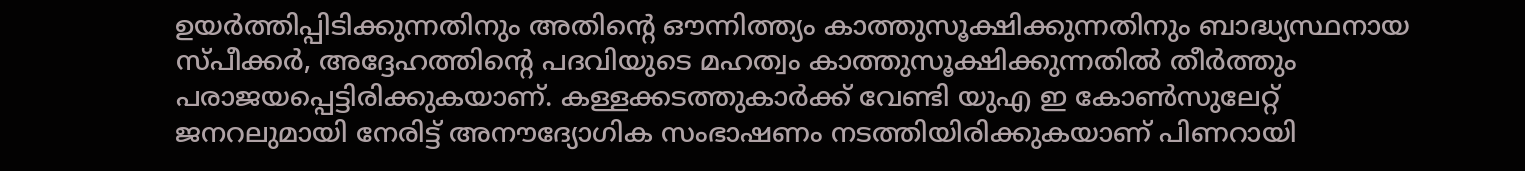ഉയര്‍ത്തിപ്പിടിക്കുന്നതിനും അതിന്‍റെ ഔന്നിത്ത്യം കാത്തുസൂക്ഷിക്കുന്നതിനും ബാദ്ധ്യസ്ഥനായ സ്പീക്കര്‍, അദ്ദേഹത്തിന്‍റെ പദവിയുടെ മഹത്വം കാത്തുസൂക്ഷിക്കുന്നതില്‍ തീര്‍ത്തും പരാജയപ്പെട്ടിരിക്കുകയാണ്. കള്ളക്കടത്തുകാർക്ക് വേണ്ടി യുഎ ഇ കോൺസുലേറ്റ് ജനറലുമായി നേരിട്ട് അനൗദ്യോഗിക സംഭാഷണം നടത്തിയിരിക്കുകയാണ് പിണറായി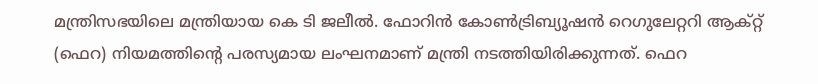മന്ത്രിസഭയിലെ മന്ത്രിയായ കെ ടി ജലീൽ. ഫോറിൻ കോൺട്രിബ്യൂഷൻ റെഗുലേറ്ററി ആക്റ്റ് (ഫെറ) നിയമത്തിന്‍റെ പരസ്യമായ ലംഘനമാണ് മന്ത്രി നടത്തിയിരിക്കുന്നത്. ഫെറ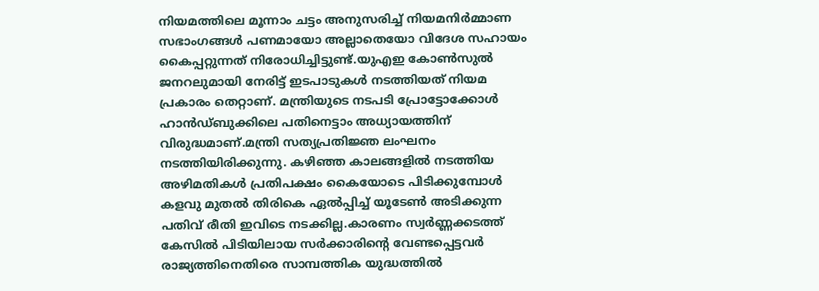നിയമത്തിലെ മൂന്നാം ചട്ടം അനുസരിച്ച് നിയമനിർമ്മാണ സഭാംഗങ്ങൾ പണമായോ അല്ലാതെയോ വിദേശ സഹായം കൈപ്പറ്റുന്നത് നിരോധിച്ചിട്ടുണ്ട്.യുഎഇ കോൺസുൽ ജനറലുമായി നേരിട്ട് ഇടപാടുകൾ നടത്തിയത് നിയമ പ്രകാരം തെറ്റാണ്. മന്ത്രിയുടെ നടപടി പ്രോട്ടോക്കോൾ ഹാൻഡ്ബുക്കിലെ പതിനെട്ടാം അധ്യായത്തിന് വിരുദ്ധമാണ്.മന്ത്രി സത്യപ്രതിജ്ഞ ലംഘനം നടത്തിയിരിക്കുന്നു. കഴിഞ്ഞ കാലങ്ങളിൽ നടത്തിയ അഴിമതികൾ പ്രതിപക്ഷം കൈയോടെ പിടിക്കുമ്പോൾ കളവു മുതൽ തിരികെ ഏൽപ്പിച്ച് യൂടേൺ അടിക്കുന്ന പതിവ് രീതി ഇവിടെ നടക്കില്ല.കാരണം സ്വർണ്ണക്കടത്ത് കേസിൽ പിടിയിലായ സർക്കാരിൻ്റെ വേണ്ടപ്പെട്ടവർ രാജ്യത്തിനെതിരെ സാമ്പത്തിക യുദ്ധത്തിൽ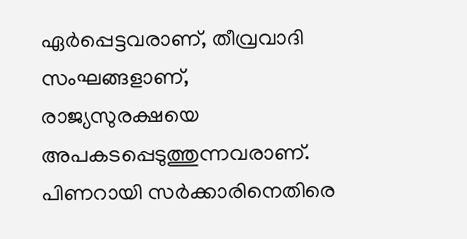ഏർപ്പെട്ടവരാണ്, തീവ്രവാദി സംഘങ്ങളാണ്, രാജ്യസുരക്ഷയെ അപകടപ്പെടുത്തുന്നവരാണ്. പിണറായി സർക്കാരിനെതിരെ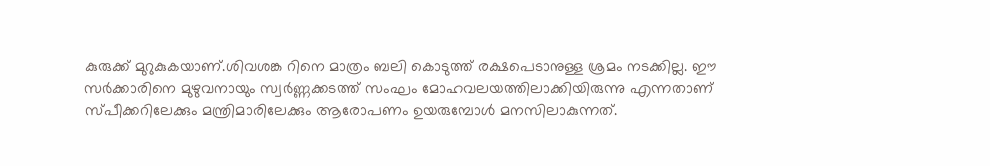കുരുക്ക് മുറുകുകയാണ്.ശിവശങ്ക റിനെ മാത്രം ബലി കൊടുത്ത് രക്ഷപെടാനുള്ള ശ്രമം നടക്കില്ല. ഈ സർക്കാരിനെ മുഴുവനായും സ്വർണ്ണക്കടത്ത് സംഘം മോഹവലയത്തിലാക്കിയിരുന്നു എന്നതാണ് സ്പീക്കറിലേക്കും മന്ത്രിമാരിലേക്കും ആരോപണം ഉയരുമ്പോൾ മനസിലാകുന്നത്.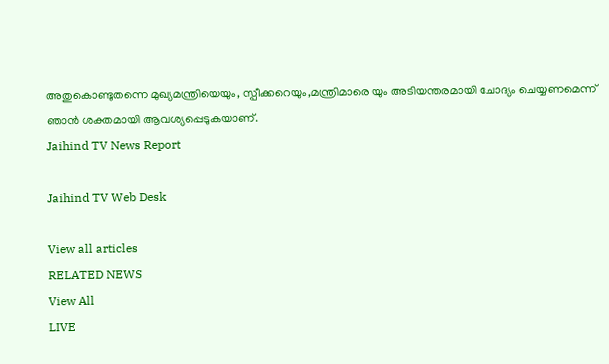അതുകൊണ്ടുതന്നെ മുഖ്യമന്ത്രിയെയും, സ്പീക്കറെയും,മന്ത്രിമാരെ യും അടിയന്തരമായി ചോദ്യം ചെയ്യണമെന്ന് ഞാൻ ശക്തമായി ആവശ്യപ്പെടുകയാണ്.
Jaihind TV News Report

Jaihind TV Web Desk

View all articles
RELATED NEWS
View All
LIVE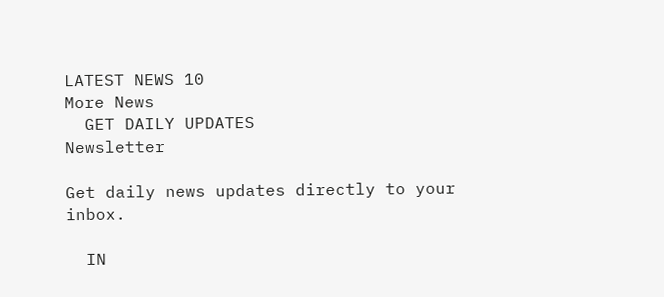LATEST NEWS 10
More News
  GET DAILY UPDATES
Newsletter

Get daily news updates directly to your inbox.

  IN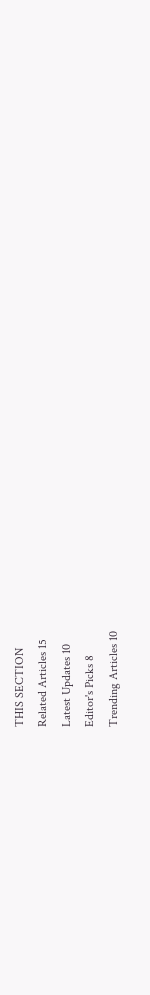THIS SECTION
Related Articles 15
Latest Updates 10
Editor's Picks 8
Trending Articles 10